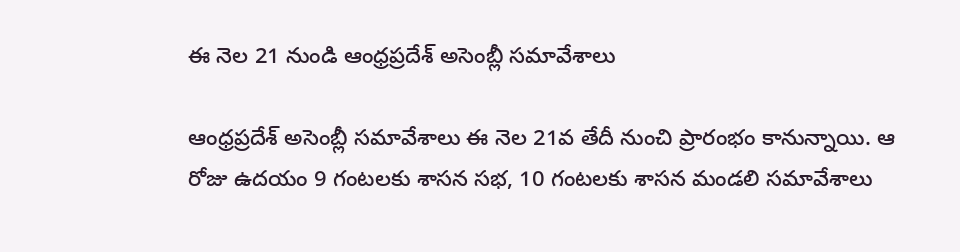ఈ నెల 21 నుండి ఆంధ్రప్రదేశ్ అసెంబ్లీ సమావేశాలు

ఆంధ్రప్రదేశ్ అసెంబ్లీ సమావేశాలు ఈ నెల 21వ తేదీ నుంచి ప్రారంభం కానున్నాయి. ఆ రోజు ఉదయం 9 గంటలకు శాసన సభ, 10 గంటలకు శాసన మండలి సమావేశాలు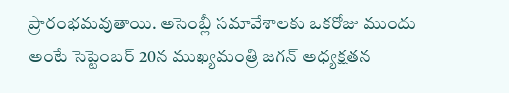ప్రారంభమవుతాయి. అసెంబ్లీ సమావేశాలకు ఒకరోజు ముందు అంటే సెప్టెంబర్ 20న ముఖ్యమంత్రి జగన్ అధ్యక్షతన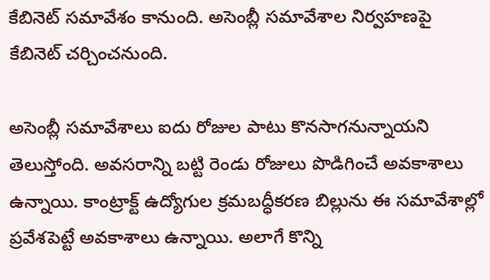కేబినెట్ సమావేశం కానుంది. అసెంబ్లీ సమావేశాల నిర్వహణపై కేబినెట్ చర్చించనుంది.

అసెంబ్లీ సమావేశాలు ఐదు రోజుల పాటు కొనసాగనున్నాయని తెలుస్తోంది. అవసరాన్ని బట్టి రెండు రోజులు పొడిగించే అవకాశాలు ఉన్నాయి. కాంట్రాక్ట్ ఉద్యోగుల క్రమబద్ధీకరణ బిల్లును ఈ సమావేశాల్లో ప్రవేశపెట్టే అవకాశాలు ఉన్నాయి. అలాగే కొన్ని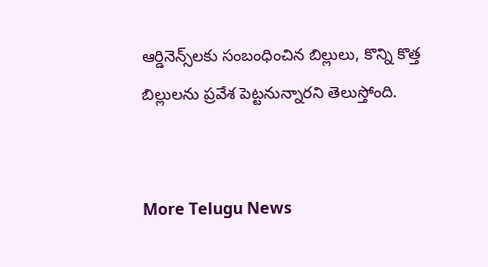ఆర్డినెన్స్‌లకు సంబంధించిన బిల్లులు, కొన్ని కొత్త బిల్లులను ప్రవేశ పెట్టనున్నారని తెలుస్తోంది.


More Telugu News